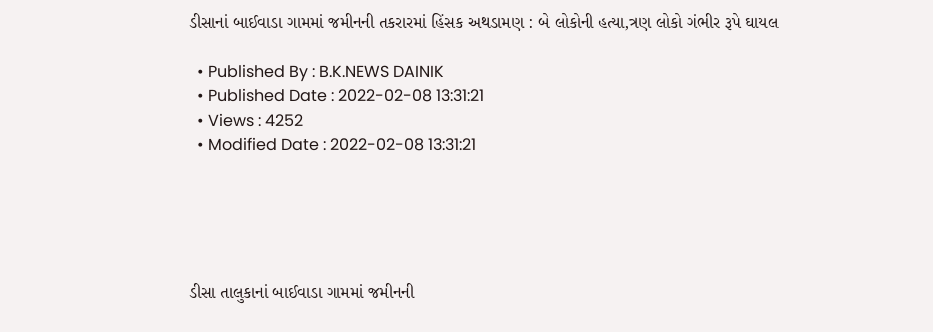ડીસાનાં બાઈવાડા ગામમાં જમીનની તકરારમાં હિંસક અથડામણ : બે લોકોની હત્યા,ત્રણ લોકો ગંભીર રૂપે ઘાયલ

  • Published By : B.K.NEWS DAINIK
  • Published Date : 2022-02-08 13:31:21
  • Views : 4252
  • Modified Date : 2022-02-08 13:31:21





ડીસા તાલુકાનાં બાઈવાડા ગામમાં જમીનની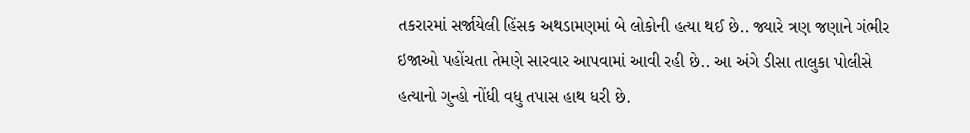તકરારમાં સર્જાયેલી હિંસક અથડામણમાં બે લોકોની હત્યા થઈ છે.. જ્યારે ત્રણ જણાને ગંભીર ઇજાઓ પહોંચતા તેમણે સારવાર આપવામાં આવી રહી છે.. આ અંગે ડીસા તાલુકા પોલીસે હત્યાનો ગુન્હો નોંધી વધુ તપાસ હાથ ધરી છે.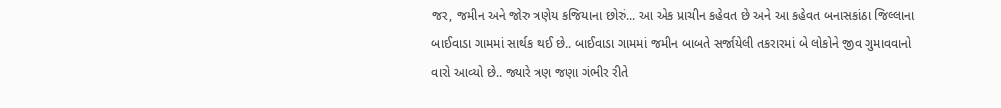જર, જમીન અને જોરુ ત્રણેય કજિયાના છોરું... આ એક પ્રાચીન કહેવત છે અને આ કહેવત બનાસકાંઠા જિલ્લાના બાઈવાડા ગામમાં સાર્થક થઈ છે.. બાઈવાડા ગામમાં જમીન બાબતે સર્જાયેલી તકરારમાં બે લોકોને જીવ ગુમાવવાનો વારો આવ્યો છે.. જ્યારે ત્રણ જણા ગંભીર રીતે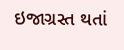ઇજાગ્રસ્ત થતાં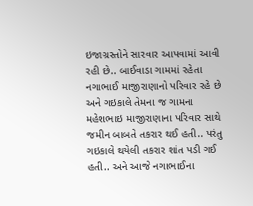ઇજાગ્રસ્તોને સારવાર આપવામાં આવી રહી છે.. બાઈવાડા ગામમાં રહેતા નગાભાઈ માજીરાણાનો પરિવાર રહે છે અને ગઇકાલે તેમના જ ગામના મહેશભાઇ માજીરાણાના પરિવાર સાથે જમીન બાબતે તકરાર થઈ હતી.. પરંતુ ગઇકાલે થયેલી તકરાર શાંત પડી ગઈ હતી.. અને આજે નગાભાઈના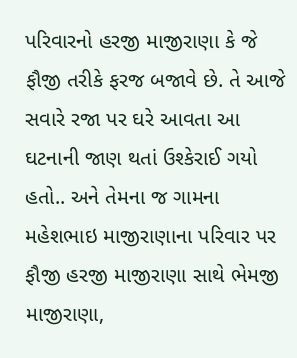પરિવારનો હરજી માજીરાણા કે જે ફૌજી તરીકે ફરજ બજાવે છે. તે આજે સવારે રજા પર ઘરે આવતા આ ઘટનાની જાણ થતાં ઉશ્કેરાઈ ગયો હતો.. અને તેમના જ ગામના મહેશભાઇ માજીરાણાના પરિવાર પર ફૌજી હરજી માજીરાણા સાથે ભેમજી માજીરાણા,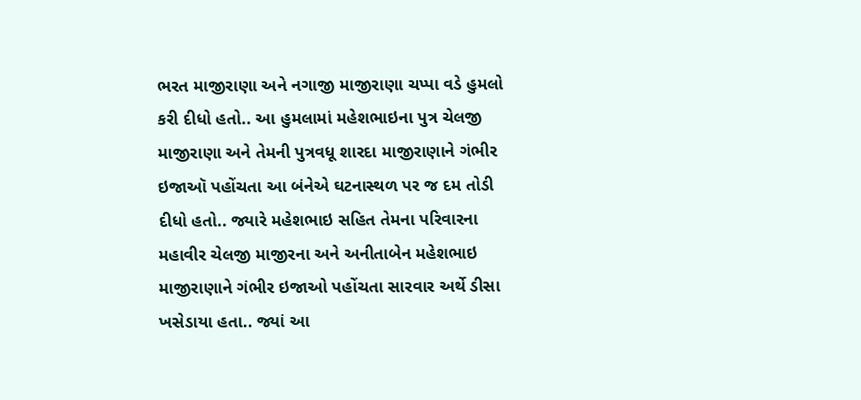ભરત માજીરાણા અને નગાજી માજીરાણા ચપ્પા વડે હુમલો કરી દીધો હતો.. આ હુમલામાં મહેશભાઇના પુત્ર ચેલજી માજીરાણા અને તેમની પુત્રવધૂ શારદા માજીરાણાને ગંભીર ઇજાઑ પહોંચતા આ બંનેએ ઘટનાસ્થળ પર જ દમ તોડી દીધો હતો.. જ્યારે મહેશભાઇ સહિત તેમના પરિવારના મહાવીર ચેલજી માજીરના અને અનીતાબેન મહેશભાઇ માજીરાણાને ગંભીર ઇજાઓ પહોંચતા સારવાર અર્થે ડીસા ખસેડાયા હતા.. જ્યાં આ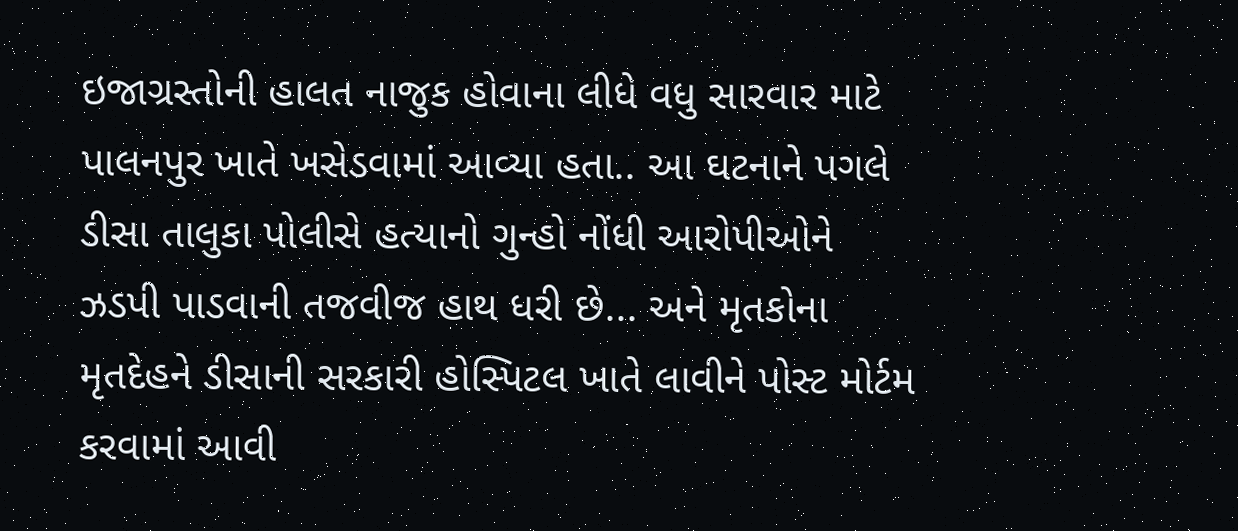ઇજાગ્રસ્તોની હાલત નાજુક હોવાના લીધે વધુ સારવાર માટે પાલનપુર ખાતે ખસેડવામાં આવ્યા હતા.. આ ઘટનાને પગલે ડીસા તાલુકા પોલીસે હત્યાનો ગુન્હો નોંધી આરોપીઓને ઝડપી પાડવાની તજવીજ હાથ ધરી છે... અને મૃતકોના મૃતદેહને ડીસાની સરકારી હોસ્પિટલ ખાતે લાવીને પોસ્ટ મોર્ટમ કરવામાં આવી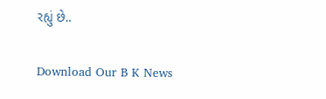રહ્યું છે..

Download Our B K News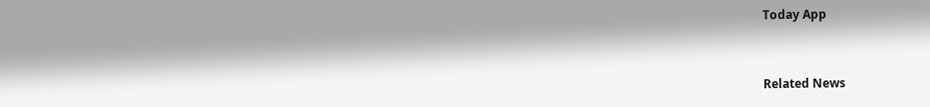Today App



Related News